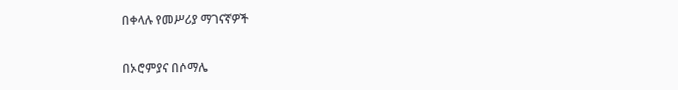በቀላሉ የመሥሪያ ማገናኛዎች

በኦሮምያና በሶማሌ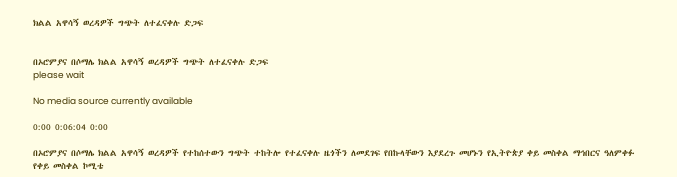ክልል አዋሳኝ ወረዳዎች ግጭት ለተፈናቀሉ ድጋፍ


በኦሮምያና በሶማሌ ክልል አዋሳኝ ወረዳዎች ግጭት ለተፈናቀሉ ድጋፍ
please wait

No media source currently available

0:00 0:06:04 0:00

በኦሮምያና በሶማሌ ክልል አዋሳኝ ወረዳዎች የተከሰተውን ግጭት ተከትሎ የተፈናቀሉ ዜጎችን ለመደገፍ የበኩላቸውን እያደረጉ መሆኑን የኢትዮጵያ ቀይ መስቀል ማኅበርና ዓለምቀፉ የቀይ መስቀል ኮሚቴ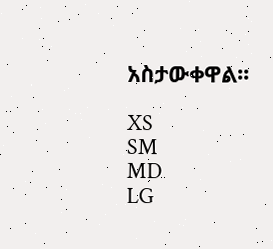አስታውቀዋል፡፡

XS
SM
MD
LG